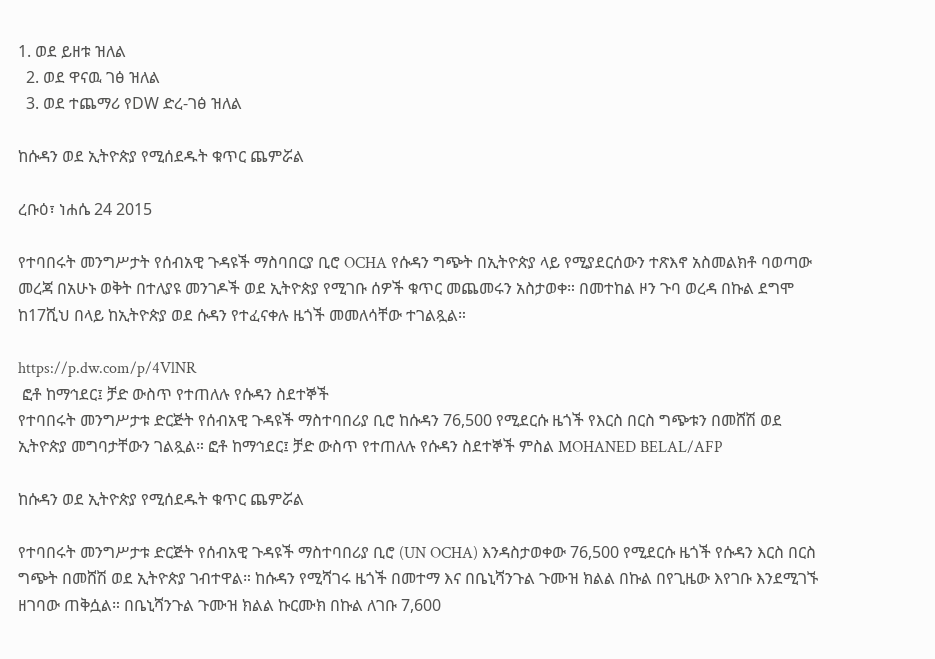1. ወደ ይዘቱ ዝለል
  2. ወደ ዋናዉ ገፅ ዝለል
  3. ወደ ተጨማሪ የDW ድረ-ገፅ ዝለል

ከሱዳን ወደ ኢትዮጵያ የሚሰደዱት ቁጥር ጨምሯል

ረቡዕ፣ ነሐሴ 24 2015

የተባበሩት መንግሥታት የሰብአዊ ጉዳዩች ማስባበርያ ቢሮ OCHA የሱዳን ግጭት በኢትዮጵያ ላይ የሚያደርሰውን ተጽእኖ አስመልክቶ ባወጣው መረጃ በአሁኑ ወቅት በተለያዩ መንገዶች ወደ ኢትዮጵያ የሚገቡ ሰዎች ቁጥር መጨመሩን አስታወቀ። በመተከል ዞን ጉባ ወረዳ በኩል ደግሞ ከ17ሺህ በላይ ከኢትዮጵያ ወደ ሱዳን የተፈናቀሉ ዜጎች መመለሳቸው ተገልጿል።

https://p.dw.com/p/4VlNR
 ፎቶ ከማኅደር፤ ቻድ ውስጥ የተጠለሉ የሱዳን ስደተኞች
የተባበሩት መንግሥታቱ ድርጅት የሰብአዊ ጉዳዩች ማስተባበሪያ ቢሮ ከሱዳን 76,500 የሚደርሱ ዜጎች የእርስ በርስ ግጭቱን በመሸሽ ወደ ኢትዮጵያ መግባታቸውን ገልጿል። ፎቶ ከማኅደር፤ ቻድ ውስጥ የተጠለሉ የሱዳን ስደተኞች ምስል MOHANED BELAL/AFP

ከሱዳን ወደ ኢትዮጵያ የሚሰደዱት ቁጥር ጨምሯል

የተባበሩት መንግሥታቱ ድርጅት የሰብአዊ ጉዳዩች ማስተባበሪያ ቢሮ (UN OCHA) እንዳስታወቀው 76,500 የሚደርሱ ዜጎች የሱዳን እርስ በርስ ግጭት በመሸሽ ወደ ኢትዮጵያ ገብተዋል። ከሱዳን የሚሻገሩ ዜጎች በመተማ እና በቤኒሻንጉል ጉሙዝ ክልል በኩል በየጊዜው እየገቡ እንደሚገኙ ዘገባው ጠቅሷል። በቤኒሻንጉል ጉሙዝ ክልል ኩርሙክ በኩል ለገቡ 7,600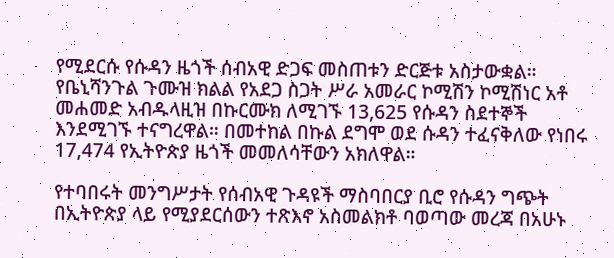የሚደርሱ የሱዳን ዜጎች ሰብአዊ ድጋፍ መስጠቱን ድርጅቱ አስታውቋል። የቤኒሻንጉል ጉሙዝ ክልል የአደጋ ስጋት ሥራ አመራር ኮሚሽን ኮሚሽነር አቶ መሐመድ አብዱላዚዝ በኩርሙክ ለሚገኙ 13,625 የሱዳን ስደተኞች እንደሚገኙ ተናግረዋል። በመተከል በኩል ደግሞ ወደ ሱዳን ተፈናቅለው የነበሩ 17,474 የኢትዮጵያ ዜጎች መመለሳቸውን አክለዋል።

የተባበሩት መንግሥታት የሰብአዊ ጉዳዩች ማስባበርያ ቢሮ የሱዳን ግጭት በኢትዮጵያ ላይ የሚያደርሰውን ተጽእኖ አስመልክቶ ባወጣው መረጃ በአሁኑ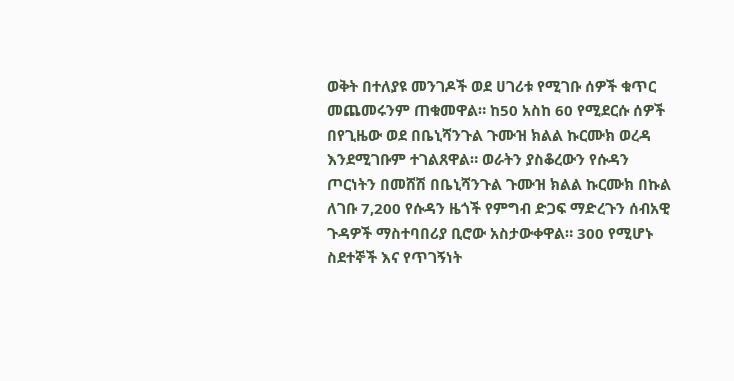ወቅት በተለያዩ መንገዶች ወደ ሀገሪቱ የሚገቡ ሰዎች ቁጥር መጨመሩንም ጠቁመዋል። ከ50 አስከ 60 የሚደርሱ ሰዎች በየጊዜው ወደ በቤኒሻንጉል ጉሙዝ ክልል ኩርሙክ ወረዳ  እንደሚገቡም ተገልጸዋል። ወራትን ያስቆረውን የሱዳን ጦርነትን በመሸሽ በቤኒሻንጉል ጉሙዝ ክልል ኩርሙክ በኩል ለገቡ 7,200 የሱዳን ዜጎች የምግብ ድጋፍ ማድረጉን ሰብአዊ ጉዳዎች ማስተባበሪያ ቢሮው አስታውቀዋል። 300 የሚሆኑ ስደተኞች እና የጥገኝነት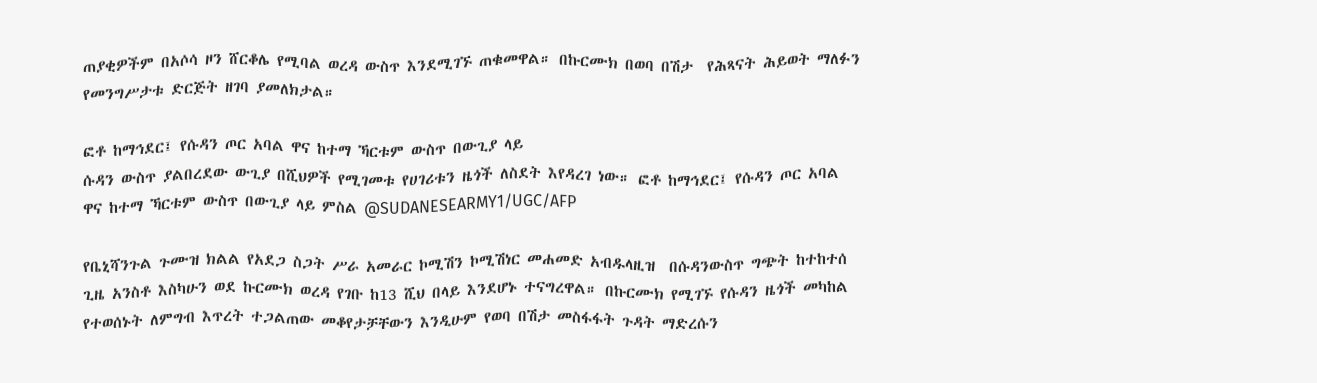ጠያቂዎችም በአሶሳ ዞን ሸርቆሌ የሚባል ወረዳ ውስጥ እንደሚገኙ ጠቁመዋል። በኩርሙክ በወባ በሽታ  የሕጻናት ሕይወት ማለፉን የመንግሥታቱ ድርጅት ዘገባ ያመለክታል።

ፎቶ ከማኅደር፤ የሱዳን ጦር አባል ዋና ከተማ ኻርቱም ውስጥ በውጊያ ላይ
ሱዳን ውስጥ ያልበረደው ውጊያ በሺህዎች የሚገመቱ የሀገሪቱን ዜጎች ለስደት እየዳረገ ነው። ፎቶ ከማኅደር፤ የሱዳን ጦር አባል ዋና ከተማ ኻርቱም ውስጥ በውጊያ ላይ ምስል @SUDANESEARMY1/UGC/AFP

የቤኒሻንጉል ጉሙዝ ክልል የአደጋ ስጋት ሥራ አመራር ኮሚሽን ኮሚሽነር መሐመድ አብዱላዚዝ  በሱዳንውስጥ ግጭት ከተከተሰ ጊዜ አንስቶ እስካሁን ወደ ኩርሙክ ወረዳ የገቡ ከ13 ሺህ በላይ እንደሆኑ ተናግረዋል። በኩርሙክ የሚገኙ የሱዳን ዜጎች መካከል የተወሰኑት ለምግብ እጥረት ተጋልጠው መቆየታቻቸውን እንዲሁም የወባ በሽታ መስፋፋት ጉዳት ማድረሱን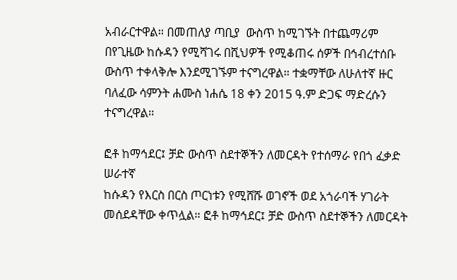አብራርተዋል። በመጠለያ ጣቢያ  ውስጥ ከሚገኙት በተጨማሪም በየጊዜው ከሱዳን የሚሻገሩ በሺህዎች የሚቆጠሩ ሰዎች በኅብረተሰቡ ውስጥ ተቀላቅሎ እንደሚገኙም ተናግረዋል። ተቋማቸው ለሁለተኛ ዙር ባለፈው ሳምንት ሐሙስ ነሐሴ 18 ቀን 2015 ዓ.ም ድጋፍ ማድረሱን ተናግረዋል።

ፎቶ ከማኅደር፤ ቻድ ውስጥ ስደተኞችን ለመርዳት የተሰማራ የበጎ ፈቃድ ሠራተኛ
ከሱዳን የእርስ በርስ ጦርነቱን የሚሸሹ ወገኖች ወደ አጎራባች ሃገራት መሰደዳቸው ቀጥሏል። ፎቶ ከማኅደር፤ ቻድ ውስጥ ስደተኞችን ለመርዳት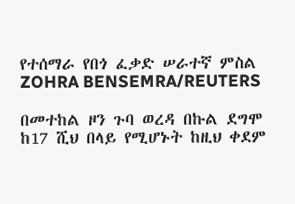የተሰማራ የበጎ ፈቃድ ሠራተኛ ምስል ZOHRA BENSEMRA/REUTERS

በመተከል ዞን ጉባ ወረዳ በኩል ደግሞ ከ17 ሺህ በላይ የሚሆኑት ከዚህ ቀደም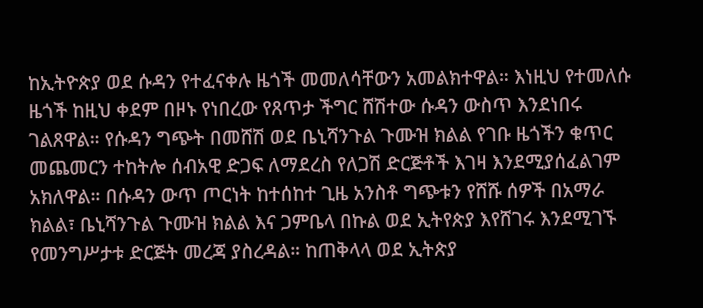ከኢትዮጵያ ወደ ሱዳን የተፈናቀሉ ዜጎች መመለሳቸውን አመልክተዋል። እነዚህ የተመለሱ ዜጎች ከዚህ ቀደም በዞኑ የነበረው የጸጥታ ችግር ሸሽተው ሱዳን ውስጥ እንደነበሩ ገልጸዋል። የሱዳን ግጭት በመሸሽ ወደ ቤኒሻንጉል ጉሙዝ ክልል የገቡ ዜጎችን ቁጥር መጨመርን ተከትሎ ሰብአዊ ድጋፍ ለማደረስ የለጋሽ ድርጅቶች እገዛ እንደሚያሰፈልገም አክለዋል። በሱዳን ውጥ ጦርነት ከተሰከተ ጊዜ አንስቶ ግጭቱን የሸሹ ሰዎች በአማራ ክልል፣ ቤኒሻንጉል ጉሙዝ ክልል እና ጋምቤላ በኩል ወደ ኢትየጵያ እየሸገሩ እንደሚገኙ የመንግሥታቱ ድርጅት መረጃ ያስረዳል። ከጠቅላላ ወደ ኢትጵያ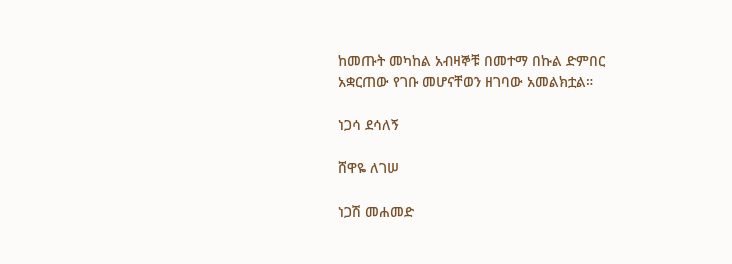ከመጡት መካከል አብዛኞቹ በመተማ በኩል ድምበር አቋርጠው የገቡ መሆናቸወን ዘገባው አመልክቷል።

ነጋሳ ደሳለኝ

ሸዋዬ ለገሠ

ነጋሽ መሐመድ